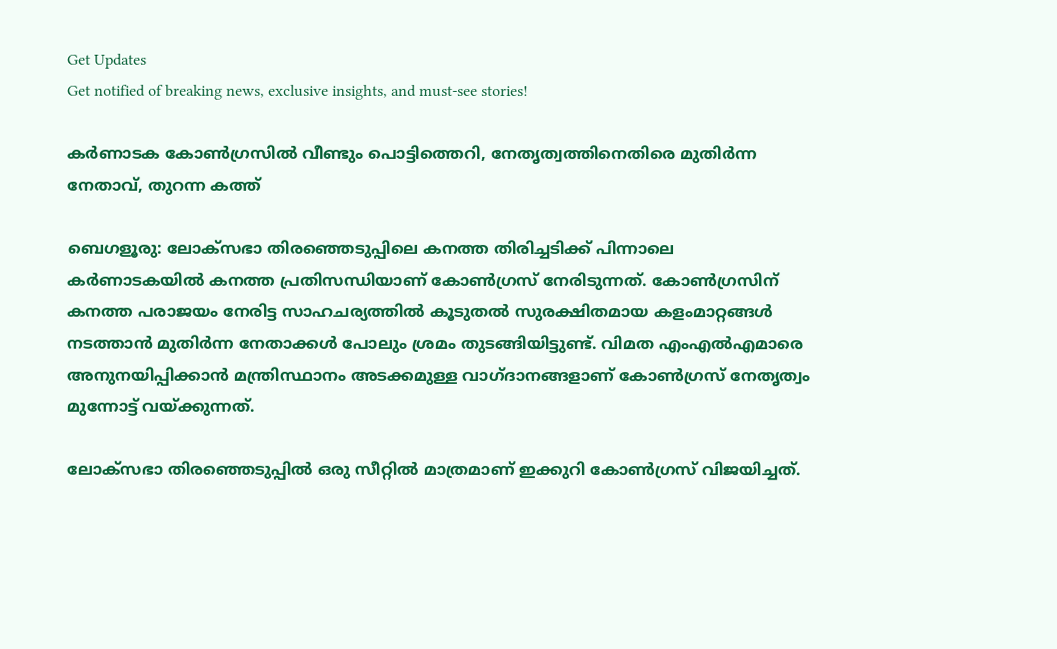Get Updates
Get notified of breaking news, exclusive insights, and must-see stories!

കർണാടക കോൺഗ്രസിൽ വീണ്ടും പൊട്ടിത്തെറി, നേതൃത്വത്തിനെതിരെ മുതിർന്ന നേതാവ്, തുറന്ന കത്ത്

ബെഗളൂരു: ലോക്സഭാ തിരഞ്ഞെടുപ്പിലെ കനത്ത തിരിച്ചടിക്ക് പിന്നാലെ കർണാടകയിൽ കനത്ത പ്രതിസന്ധിയാണ് കോൺഗ്രസ് നേരിടുന്നത്. കോൺഗ്രസിന് കനത്ത പരാജയം നേരിട്ട സാഹചര്യത്തിൽ കൂടുതൽ സുരക്ഷിതമായ കളംമാറ്റങ്ങൾ നടത്താൻ മുതിർന്ന നേതാക്കൾ പോലും ശ്രമം തുടങ്ങിയിട്ടുണ്ട്. വിമത എംഎൽഎമാരെ അനുനയിപ്പിക്കാൻ മന്ത്രിസ്ഥാനം അടക്കമുള്ള വാഗ്ദാനങ്ങളാണ് കോൺഗ്രസ് നേതൃത്വം മുന്നോട്ട് വയ്ക്കുന്നത്.

ലോക്സഭാ തിരഞ്ഞെടുപ്പിൽ ഒരു സീറ്റിൽ മാത്രമാണ് ഇക്കുറി കോൺഗ്രസ് വിജയിച്ചത്.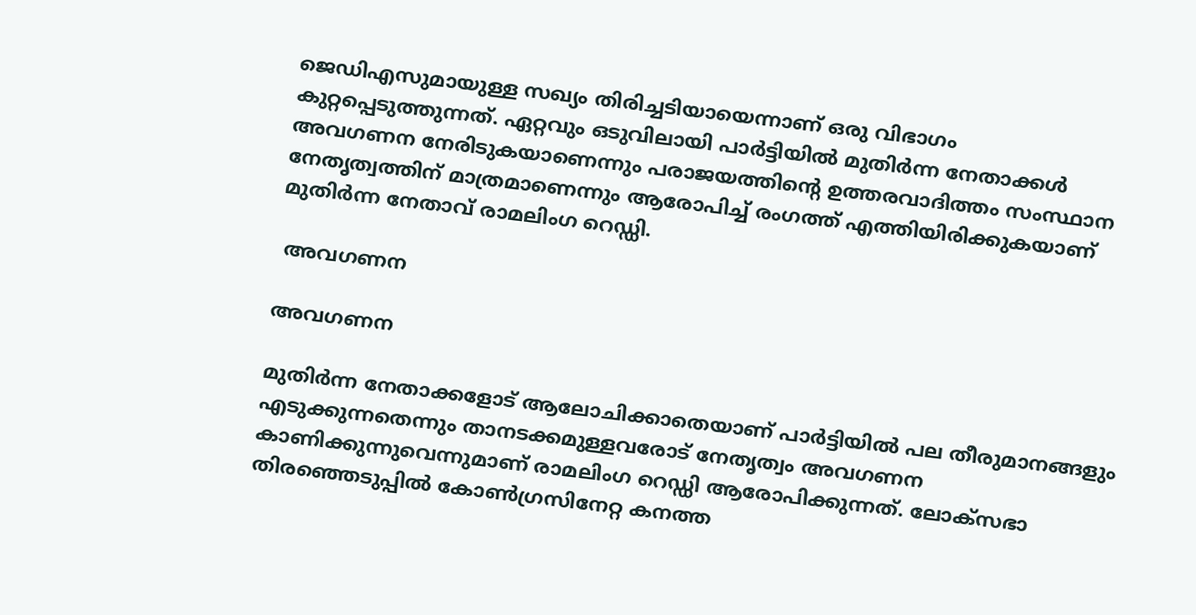ജെഡിഎസുമായുള്ള സഖ്യം തിരിച്ചടിയായെന്നാണ് ഒരു വിഭാഗം കുറ്റപ്പെടുത്തുന്നത്. ഏറ്റവും ഒടുവിലായി പാർട്ടിയിൽ മുതിർന്ന നേതാക്കൾ അവഗണന നേരിടുകയാണെന്നും പരാജയത്തിന്റെ ഉത്തരവാദിത്തം സംസ്ഥാന നേതൃത്വത്തിന് മാത്രമാണെന്നും ആരോപിച്ച് രംഗത്ത് എത്തിയിരിക്കുകയാണ് മുതിർന്ന നേതാവ് രാമലിംഗ റെഡ്ഡി.

 അവഗണന

അവഗണന

മുതിർന്ന നേതാക്കളോട് ആലോചിക്കാതെയാണ് പാർട്ടിയിൽ പല തീരുമാനങ്ങളും എടുക്കുന്നതെന്നും താനടക്കമുള്ളവരോട് നേതൃത്വം അവഗണന കാണിക്കുന്നുവെന്നുമാണ് രാമലിംഗ റെഡ്ഡി ആരോപിക്കുന്നത്. ലോക്സഭാ തിരഞ്ഞെടുപ്പിൽ കോൺഗ്രസിനേറ്റ കനത്ത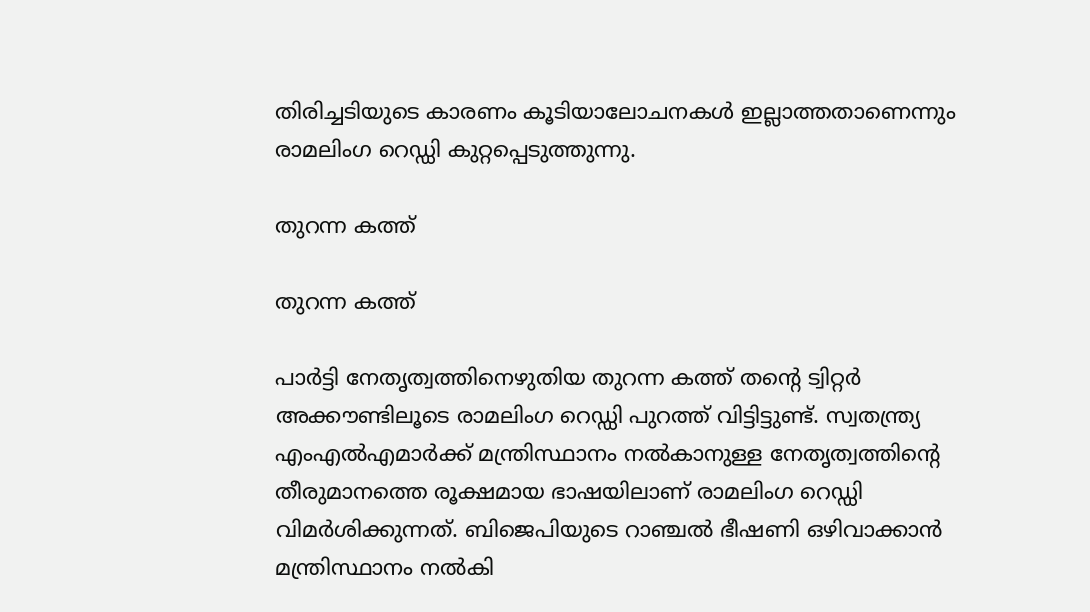തിരിച്ചടിയുടെ കാരണം കൂടിയാലോചനകൾ ഇല്ലാത്തതാണെന്നും രാമലിംഗ റെഡ്ഡി കുറ്റപ്പെടുത്തുന്നു.

തുറന്ന കത്ത്

തുറന്ന കത്ത്

പാർട്ടി നേതൃത്വത്തിനെഴുതിയ തുറന്ന കത്ത് തന്റെ ട്വിറ്റർ അക്കൗണ്ടിലൂടെ രാമലിംഗ റെഡ്ഡി പുറത്ത് വിട്ടിട്ടുണ്ട്. സ്വതന്ത്ര്യ എംഎൽഎമാർക്ക് മന്ത്രിസ്ഥാനം നൽകാനുള്ള നേതൃത്വത്തിന്റെ തീരുമാനത്തെ രൂക്ഷമായ ഭാഷയിലാണ് രാമലിംഗ റെഡ്ഡി വിമർശിക്കുന്നത്. ബിജെപിയുടെ റാഞ്ചൽ ഭീഷണി ഒഴിവാക്കാൻ മന്ത്രിസ്ഥാനം നൽകി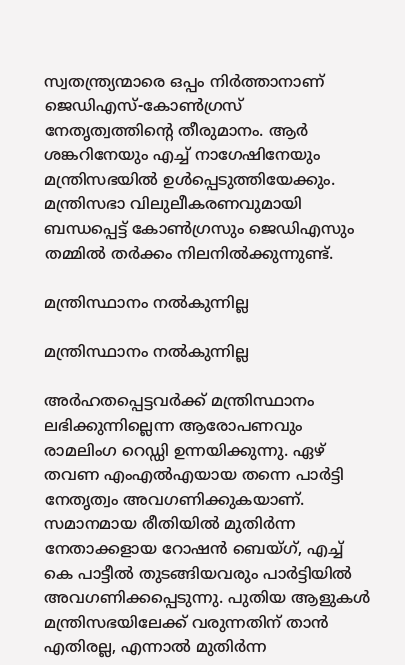സ്വതന്ത്ര്യന്മാരെ ഒപ്പം നിർത്താനാണ് ജെഡിഎസ്-കോൺഗ്രസ് നേതൃത്വത്തിന്റെ തീരുമാനം. ആർ ശങ്കറിനേയും എച്ച് നാഗേഷിനേയും മന്ത്രിസഭയിൽ ഉൾപ്പെടുത്തിയേക്കും. മന്ത്രിസഭാ വിലുലീകരണവുമായി ബന്ധപ്പെട്ട് കോൺഗ്രസും ജെഡിഎസും തമ്മിൽ തർക്കം നിലനിൽക്കുന്നുണ്ട്.

മന്ത്രിസ്ഥാനം നൽകുന്നില്ല

മന്ത്രിസ്ഥാനം നൽകുന്നില്ല

അർഹതപ്പെട്ടവർക്ക് മന്ത്രിസ്ഥാനം ലഭിക്കുന്നില്ലെന്ന ആരോപണവും രാമലിംഗ റെഡ്ഡി ഉന്നയിക്കുന്നു. ഏഴ് തവണ എംഎൽഎയായ തന്നെ പാർട്ടി നേതൃത്വം അവഗണിക്കുകയാണ്. സമാനമായ രീതിയിൽ മുതിർന്ന നേതാക്കളായ റോഷൻ ബെയ്ഗ്, എച്ച് കെ പാട്ടീൽ തുടങ്ങിയവരും പാർട്ടിയിൽ അവഗണിക്കപ്പെടുന്നു. പുതിയ ആളുകൾ മന്ത്രിസഭയിലേക്ക് വരുന്നതിന് താൻ എതിരല്ല, എന്നാൽ മുതിർന്ന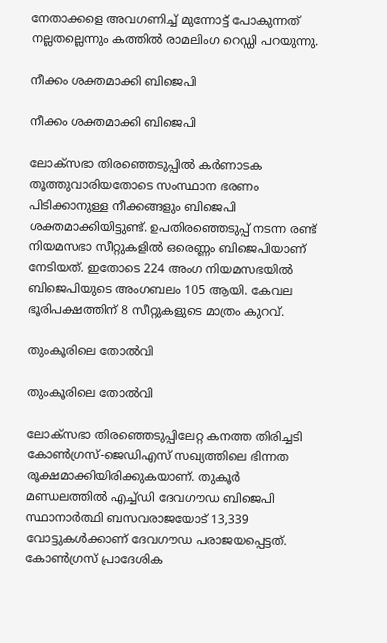നേതാക്കളെ അവഗണിച്ച് മുന്നോട്ട് പോകുന്നത് നല്ലതല്ലെന്നും കത്തിൽ രാമലിംഗ റെഡ്ഡി പറയുന്നു.

നീക്കം ശക്തമാക്കി ബിജെപി

നീക്കം ശക്തമാക്കി ബിജെപി

ലോക്സഭാ തിരഞ്ഞെടുപ്പിൽ കർണാടക തൂത്തുവാരിയതോടെ സംസ്ഥാന ഭരണം പിടിക്കാനുള്ള നീക്കങ്ങളും ബിജെപി ശക്തമാക്കിയിട്ടുണ്ട്. ഉപതിരഞ്ഞെടുപ്പ് നടന്ന രണ്ട് നിയമസഭാ സീറ്റുകളിൽ ഒരെണ്ണം ബിജെപിയാണ് നേടിയത്. ഇതോടെ 224 അംഗ നിയമസഭയിൽ ബിജെപിയുടെ അംഗബലം 105 ആയി. കേവല ഭൂരിപക്ഷത്തിന് 8 സീറ്റുകളുടെ മാത്രം കുറവ്.

തുംകൂരിലെ തോൽവി

തുംകൂരിലെ തോൽവി

ലോക്സഭാ തിരഞ്ഞെടുപ്പിലേറ്റ കനത്ത തിരിച്ചടി കോൺഗ്രസ്-ജെഡിഎസ് സഖ്യത്തിലെ ഭിന്നത രൂക്ഷമാക്കിയിരിക്കുകയാണ്. തുകൂർ മണ്ഡലത്തിൽ എച്ച്ഡി ദേവഗൗഡ ബിജെപി സ്ഥാനാർത്ഥി ബസവരാജയോട് 13,339 വോട്ടുകള്‍ക്കാണ് ദേവഗൗഡ പരാജയപ്പെട്ടത്. കോൺഗ്രസ് പ്രാദേശിക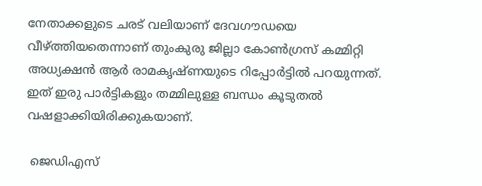നേതാക്കളുടെ ചരട് വലിയാണ് ദേവഗൗഡയെ വീഴ്ത്തിയതെന്നാണ് തുംകുരു ജില്ലാ കോണ്‍ഗ്രസ് കമ്മിറ്റി അധ്യക്ഷന്‍ ആര്‍ രാമകൃഷ്ണയുടെ റിപ്പോർട്ടിൽ പറയുന്നത്. ഇത് ഇരു പാർട്ടികളും തമ്മിലുള്ള ബന്ധം കൂടുതൽ വഷളാക്കിയിരിക്കുകയാണ്.

 ജെഡിഎസ്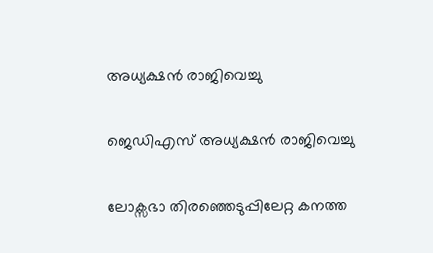അധ്യക്ഷൻ രാജിവെച്ചു

ജെഡിഎസ് അധ്യക്ഷൻ രാജിവെച്ചു

ലോക്സഭാ തിരഞ്ഞെടുപ്പിലേറ്റ കനത്ത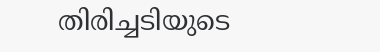തിരിച്ചടിയുടെ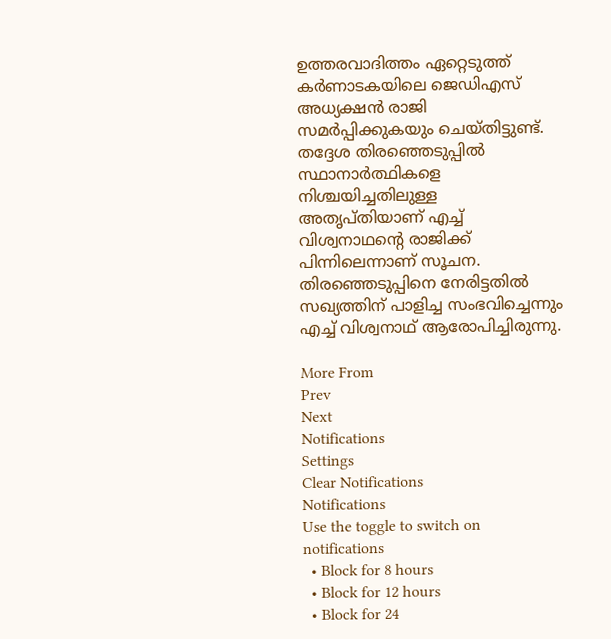ഉത്തരവാദിത്തം ഏറ്റെടുത്ത് കർണാടകയിലെ ജെഡിഎസ് അധ്യക്ഷൻ രാജി സമർപ്പിക്കുകയും ചെയ്തിട്ടുണ്ട്. തദ്ദേശ തിരഞ്ഞെടുപ്പിൽ സ്ഥാനാർത്ഥികളെ നിശ്ചയിച്ചതിലുള്ള അതൃപ്തിയാണ് എച്ച് വിശ്വനാഥന്റെ രാജിക്ക് പിന്നിലെന്നാണ് സൂചന. തിരഞ്ഞെടുപ്പിനെ നേരിട്ടതിൽ സഖ്യത്തിന് പാളിച്ച സംഭവിച്ചെന്നും എച്ച് വിശ്വനാഥ് ആരോപിച്ചിരുന്നു.

More From
Prev
Next
Notifications
Settings
Clear Notifications
Notifications
Use the toggle to switch on notifications
  • Block for 8 hours
  • Block for 12 hours
  • Block for 24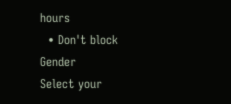hours
  • Don't block
Gender
Select your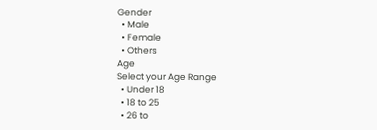Gender
  • Male
  • Female
  • Others
Age
Select your Age Range
  • Under 18
  • 18 to 25
  • 26 to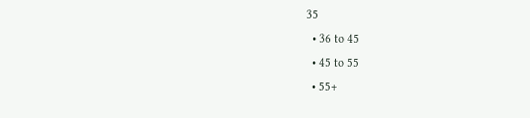35
  • 36 to 45
  • 45 to 55
  • 55+